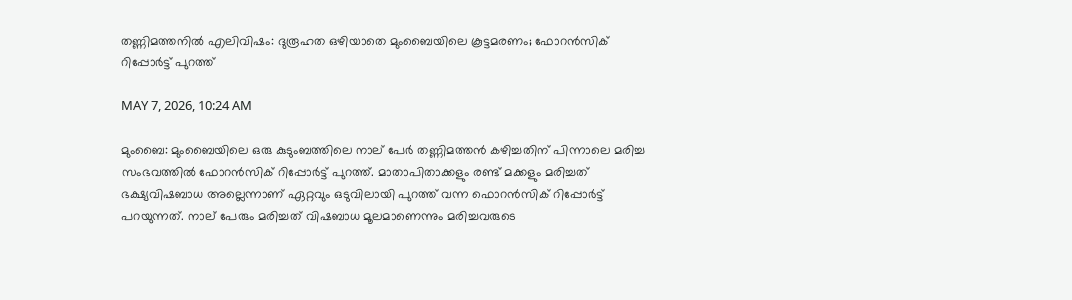തണ്ണിമത്തനില്‍ എലിവിഷം: ദുരൂഹത ഒഴിയാതെ മുംബൈയിലെ കൂട്ടമരണം; ഫോറന്‍സിക് റിപ്പോര്‍ട്ട് പുറത്ത്

MAY 7, 2026, 10:24 AM

മുംബൈ: മുംബൈയിലെ ഒരു കുടുംബത്തിലെ നാല് പേര്‍ തണ്ണിമത്തന്‍ കഴിച്ചതിന് പിന്നാലെ മരിച്ച സംഭവത്തില്‍ ഫോറന്‍സിക് റിപ്പോര്‍ട്ട് പുറത്ത്. മാതാപിതാക്കളും രണ്ട് മക്കളും മരിച്ചത് ഭക്ഷ്യവിഷബാധ അല്ലെന്നാണ് ഏറ്റവും ഒടുവിലായി പുറത്ത് വന്ന ഫൊറന്‍സിക് റിപ്പോര്‍ട്ട് പറയുന്നത്. നാല് പേരും മരിച്ചത് വിഷബാധ മൂലമാണെന്നും മരിച്ചവരുടെ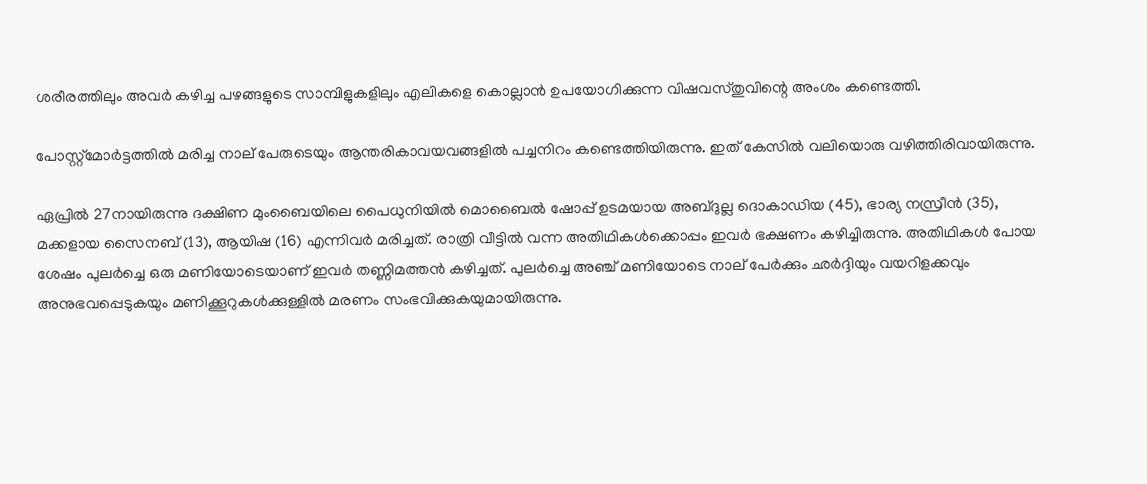ശരീരത്തിലും അവര്‍ കഴിച്ച പഴങ്ങളുടെ സാമ്പിളുകളിലും എലികളെ കൊല്ലാന്‍ ഉപയോഗിക്കുന്ന വിഷവസ്തുവിന്റെ അംശം കണ്ടെത്തി.

പോസ്റ്റ്മോര്‍ട്ടത്തില്‍ മരിച്ച നാല് പേരുടെയും ആന്തരികാവയവങ്ങളില്‍ പച്ചനിറം കണ്ടെത്തിയിരുന്നു. ഇത് കേസില്‍ വലിയൊരു വഴിത്തിരിവായിരുന്നു.

ഏപ്രില്‍ 27നായിരുന്നു ദക്ഷിണ മുംബൈയിലെ പൈധുനിയില്‍ മൊബൈല്‍ ഷോപ്പ് ഉടമയായ അബ്ദുല്ല ദൊകാഡിയ (45), ഭാര്യ നസ്രീന്‍ (35), മക്കളായ സൈനബ് (13), ആയിഷ (16) എന്നിവര്‍ മരിച്ചത്. രാത്രി വീട്ടില്‍ വന്ന അതിഥികള്‍ക്കൊപ്പം ഇവര്‍ ഭക്ഷണം കഴിച്ചിരുന്നു. അതിഥികള്‍ പോയ ശേഷം പുലര്‍ച്ചെ ഒരു മണിയോടെയാണ് ഇവര്‍ തണ്ണിമത്തന്‍ കഴിച്ചത്. പുലര്‍ച്ചെ അഞ്ച് മണിയോടെ നാല് പേര്‍ക്കും ഛര്‍ദ്ദിയും വയറിളക്കവും അനുഭവപ്പെടുകയും മണിക്കൂറുകള്‍ക്കുള്ളില്‍ മരണം സംഭവിക്കുകയുമായിരുന്നു.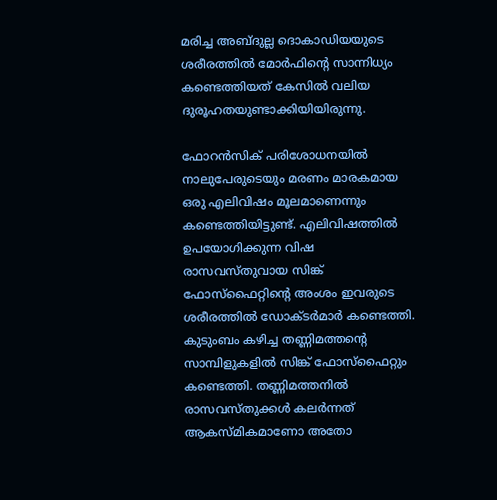മരിച്ച അബ്ദുല്ല ദൊകാഡിയയുടെ ശരീരത്തില്‍ മോര്‍ഫിന്റെ സാന്നിധ്യം കണ്ടെത്തിയത് കേസില്‍ വലിയ ദുരൂഹതയുണ്ടാക്കിയിയിരുന്നു.

ഫോറന്‍സിക് പരിശോധനയില്‍ നാലുപേരുടെയും മരണം മാരകമായ ഒരു എലിവിഷം മൂലമാണെന്നും കണ്ടെത്തിയിട്ടുണ്ട്. എലിവിഷത്തില്‍ ഉപയോഗിക്കുന്ന വിഷ രാസവസ്തുവായ സിങ്ക് ഫോസ്‌ഫൈറ്റിന്റെ അംശം ഇവരുടെ ശരീരത്തില്‍ ഡോക്ടര്‍മാര്‍ കണ്ടെത്തി. കുടുംബം കഴിച്ച തണ്ണിമത്തന്റെ സാമ്പിളുകളില്‍ സിങ്ക് ഫോസ്‌ഫൈറ്റും കണ്ടെത്തി. തണ്ണിമത്തനില്‍ രാസവസ്തുക്കള്‍ കലര്‍ന്നത് ആകസ്മികമാണോ അതോ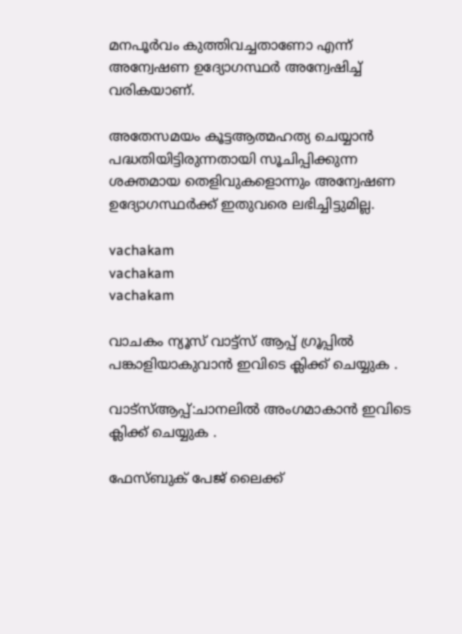മനപൂര്‍വം കുത്തിവച്ചതാണോ എന്ന് അന്വേഷണ ഉദ്യോഗസ്ഥര്‍ അന്വേഷിച്ച് വരികയാണ്.

അതേസമയം കൂട്ടആത്മഹത്യ ചെയ്യാന്‍ പദ്ധതിയിട്ടിരുന്നതായി സൂചിപ്പിക്കുന്ന ശക്തമായ തെളിവുകളൊന്നും അന്വേഷണ ഉദ്യോഗസ്ഥര്‍ക്ക് ഇതുവരെ ലഭിച്ചിട്ടുമില്ല.

vachakam
vachakam
vachakam

വാചകം ന്യൂസ് വാട്ട്സ് ആപ്പ് ഗ്രൂപ്പിൽ പങ്കാളിയാകുവാൻ ഇവിടെ ക്ലിക്ക് ചെയ്യുക .

വാട്സ്ആപ്പ്:ചാനലിൽ അംഗമാകാൻ ഇവിടെ ക്ലിക്ക് ചെയ്യുക .

ഫേസ്ബുക് പേജ് ലൈക്ക്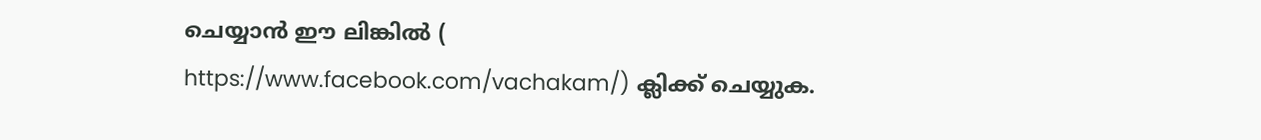ചെയ്യാൻ ഈ ലിങ്കിൽ (
https://www.facebook.com/vachakam/) ക്ലിക്ക് ചെയ്യുക.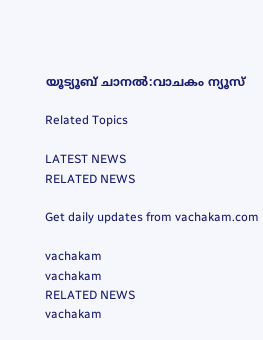യൂട്യൂബ് ചാനൽ:വാചകം ന്യൂസ്

Related Topics

LATEST NEWS
RELATED NEWS

Get daily updates from vachakam.com

vachakam
vachakam
RELATED NEWS
vachakam